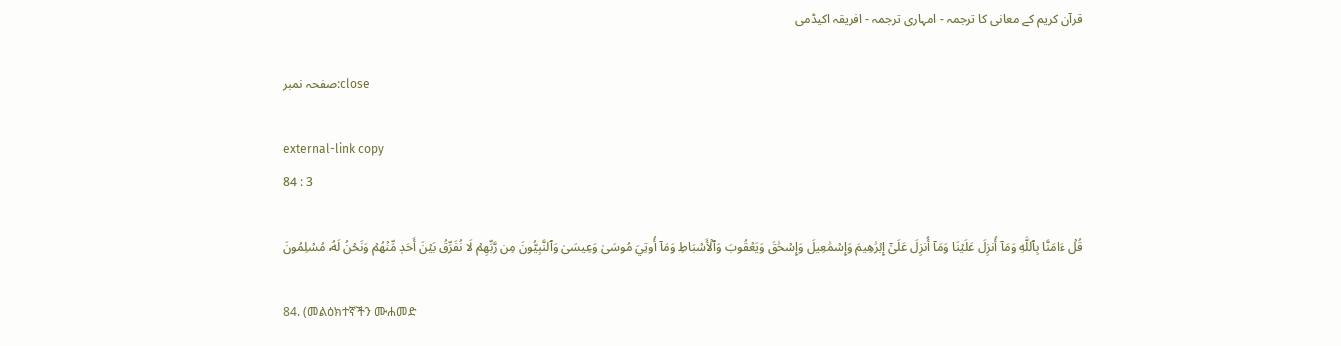قرآن کریم کے معانی کا ترجمہ - امہاری ترجمہ - افریقہ اکیڈمی

صفحہ نمبر:close

external-link copy
84 : 3

قُلۡ ءَامَنَّا بِٱللَّهِ وَمَآ أُنزِلَ عَلَيۡنَا وَمَآ أُنزِلَ عَلَىٰٓ إِبۡرَٰهِيمَ وَإِسۡمَٰعِيلَ وَإِسۡحَٰقَ وَيَعۡقُوبَ وَٱلۡأَسۡبَاطِ وَمَآ أُوتِيَ مُوسَىٰ وَعِيسَىٰ وَٱلنَّبِيُّونَ مِن رَّبِّهِمۡ لَا نُفَرِّقُ بَيۡنَ أَحَدٖ مِّنۡهُمۡ وَنَحۡنُ لَهُۥ مُسۡلِمُونَ

84. (መልዕክተኛችን ሙሐመድ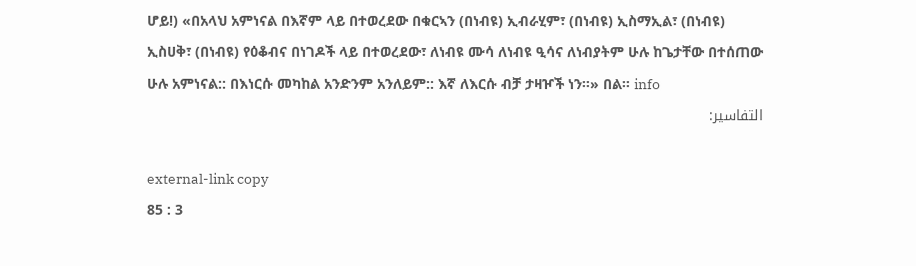ሆይ!) «በአላህ አምነናል በእኛም ላይ በተወረደው በቁርኣን (በነብዩ) ኢብራሂም፣ (በነብዩ) ኢስማኢል፣ (በነብዩ) ኢስሀቅ፣ (በነብዩ) የዕቆብና በነገዶች ላይ በተወረደው፣ ለነብዩ ሙሳ ለነብዩ ዒሳና ለነብያትም ሁሉ ከጌታቸው በተሰጠው ሁሉ አምነናል:: በእነርሱ መካከል አንድንም አንለይም:: እኛ ለእርሱ ብቻ ታዛዦች ነን።» በል። info
التفاسير:

external-link copy
85 : 3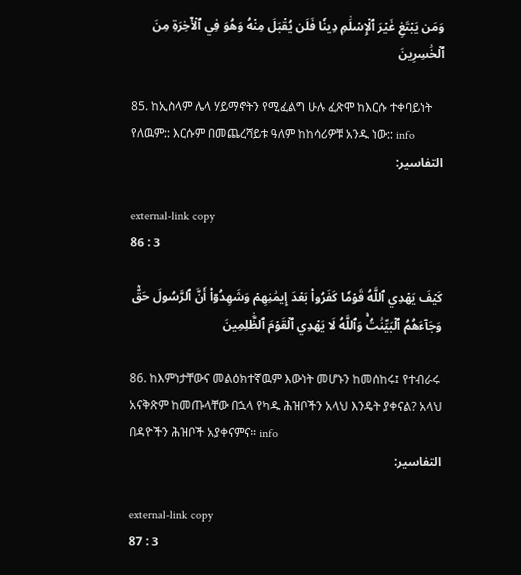وَمَن يَبۡتَغِ غَيۡرَ ٱلۡإِسۡلَٰمِ دِينٗا فَلَن يُقۡبَلَ مِنۡهُ وَهُوَ فِي ٱلۡأٓخِرَةِ مِنَ ٱلۡخَٰسِرِينَ

85. ከኢስላም ሌላ ሃይማኖትን የሚፈልግ ሁሉ ፈጽሞ ከእርሱ ተቀባይነት የለዉም:: እርሱም በመጨረሻይቱ ዓለም ከከሳሪዎቹ አንዱ ነው:: info
التفاسير:

external-link copy
86 : 3

كَيۡفَ يَهۡدِي ٱللَّهُ قَوۡمٗا كَفَرُواْ بَعۡدَ إِيمَٰنِهِمۡ وَشَهِدُوٓاْ أَنَّ ٱلرَّسُولَ حَقّٞ وَجَآءَهُمُ ٱلۡبَيِّنَٰتُۚ وَٱللَّهُ لَا يَهۡدِي ٱلۡقَوۡمَ ٱلظَّٰلِمِينَ

86. ከእምነታቸውና መልዕክተኛዉም እውነት መሆኑን ከመሰከሩ፤ የተብራሩ አናቅጽም ከመጡላቸው በኋላ የካዱ ሕዝቦችን አላህ እንዴት ያቀናል? አላህ በዳዮችን ሕዝቦች አያቀናምና። info
التفاسير:

external-link copy
87 : 3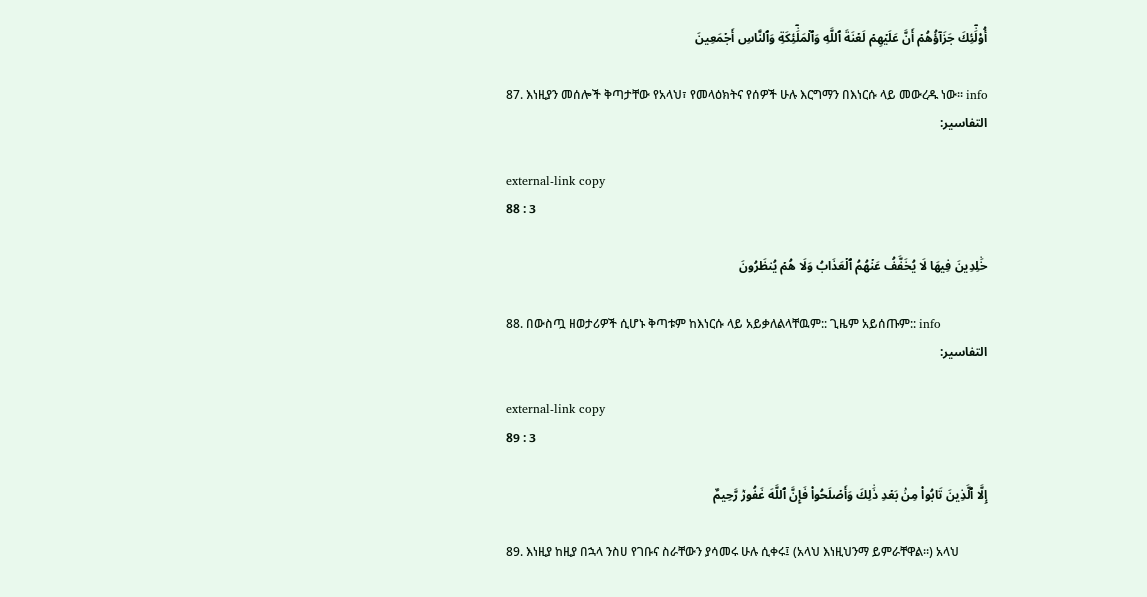أُوْلَٰٓئِكَ جَزَآؤُهُمۡ أَنَّ عَلَيۡهِمۡ لَعۡنَةَ ٱللَّهِ وَٱلۡمَلَٰٓئِكَةِ وَٱلنَّاسِ أَجۡمَعِينَ

87. እነዚያን መሰሎች ቅጣታቸው የአላህ፣ የመላዕክትና የሰዎች ሁሉ እርግማን በእነርሱ ላይ መውረዱ ነው። info
التفاسير:

external-link copy
88 : 3

خَٰلِدِينَ فِيهَا لَا يُخَفَّفُ عَنۡهُمُ ٱلۡعَذَابُ وَلَا هُمۡ يُنظَرُونَ

88. በውስጧ ዘወታሪዎች ሲሆኑ ቅጣቱም ከእነርሱ ላይ አይቃለልላቸዉም:: ጊዜም አይሰጡም:: info
التفاسير:

external-link copy
89 : 3

إِلَّا ٱلَّذِينَ تَابُواْ مِنۢ بَعۡدِ ذَٰلِكَ وَأَصۡلَحُواْ فَإِنَّ ٱللَّهَ غَفُورٞ رَّحِيمٌ

89. እነዚያ ከዚያ በኋላ ንስሀ የገቡና ስራቸውን ያሳመሩ ሁሉ ሲቀሩ፤ (አላህ እነዚህንማ ይምራቸዋል።) አላህ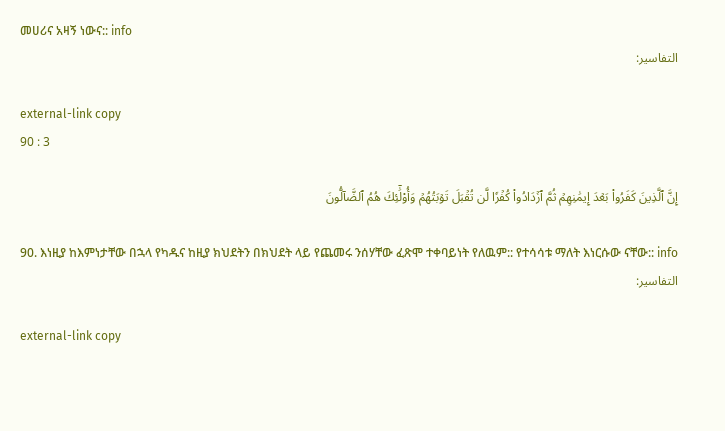መሀሪና አዛኝ ነውና:: info
التفاسير:

external-link copy
90 : 3

إِنَّ ٱلَّذِينَ كَفَرُواْ بَعۡدَ إِيمَٰنِهِمۡ ثُمَّ ٱزۡدَادُواْ كُفۡرٗا لَّن تُقۡبَلَ تَوۡبَتُهُمۡ وَأُوْلَٰٓئِكَ هُمُ ٱلضَّآلُّونَ

90. እነዚያ ከእምነታቸው በኋላ የካዱና ከዚያ ክህደትን በክህደት ላይ የጨመሩ ንሰሃቸው ፈጽሞ ተቀባይነት የለዉም:: የተሳሳቱ ማለት እነርሱው ናቸው:: info
التفاسير:

external-link copy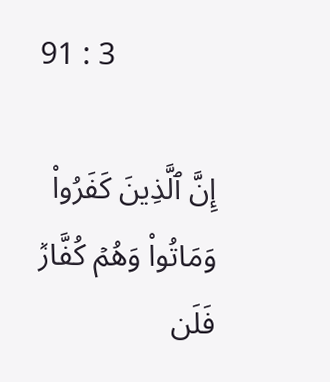91 : 3

إِنَّ ٱلَّذِينَ كَفَرُواْ وَمَاتُواْ وَهُمۡ كُفَّارٞ فَلَن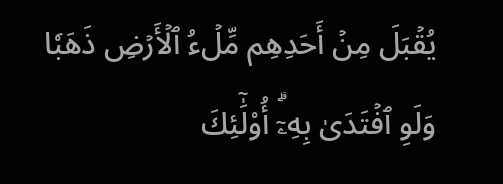يُقۡبَلَ مِنۡ أَحَدِهِم مِّلۡءُ ٱلۡأَرۡضِ ذَهَبٗا وَلَوِ ٱفۡتَدَىٰ بِهِۦٓۗ أُوْلَٰٓئِكَ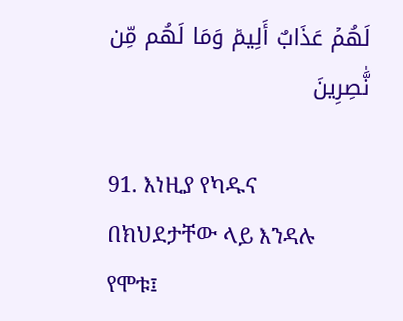لَهُمۡ عَذَابٌ أَلِيمٞ وَمَا لَهُم مِّن نَّٰصِرِينَ

91. እነዚያ የካዱና በክህደታቸው ላይ እንዳሉ የሞቱ፤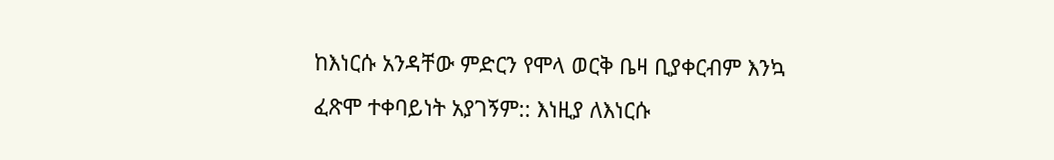ከእነርሱ አንዳቸው ምድርን የሞላ ወርቅ ቤዛ ቢያቀርብም እንኳ ፈጽሞ ተቀባይነት አያገኝም:: እነዚያ ለእነርሱ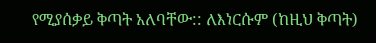የሚያሰቃይ ቅጣት አለባቸው:: ለእነርሱም (ከዚህ ቅጣት)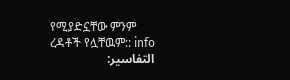የሚያድኗቸው ምንም ረዳቶች የሏቸዉም:: info
التفاسير: